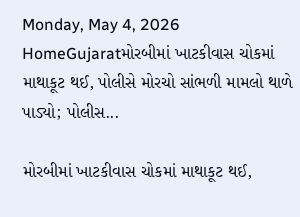Monday, May 4, 2026
HomeGujaratમોરબીમાં ખાટકીવાસ ચોકમાં માથાકૂટ થઈ, પોલીસે મોરચો સાંભળી મામલો થાળે પાડ્યો; પોલીસ...

મોરબીમાં ખાટકીવાસ ચોકમાં માથાકૂટ થઈ,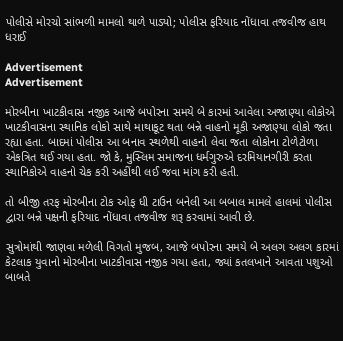પોલીસે મોરચો સાંભળી મામલો થાળે પાડ્યો; પોલીસ ફરિયાદ નોંધાવા તજવીજ હાથ ધરાઈ

Advertisement
Advertisement

મોરબીના ખાટકીવાસ નજીક આજે બપોરના સમયે બે કારમાં આવેલા અજાણ્યા લોકોએ ખાટકીવાસના સ્થાનિક લોકો સાથે માથાકૂટ થતા બન્ને વાહનો મૂકી અજાણ્યા લોકો જતા રહ્યા હતા. બાદમાં પોલીસ આ બનાવ સ્થળેથી વાહનો લેવા જતા લોકોના ટોળેટોળા એકત્રિત થઈ ગયા હતા. જો કે, મુસ્લિમ સમાજના ધર્મગુરુએ દરમિયાનગીરી કરતા સ્થાનિકોએ વાહનો ચેક કરી અહીંથી લઈ જવા માંગ કરી હતી.

તો બીજી તરફ મોરબીના ટોક ઓફ ધી ટાઉન બનેલી આ બબાલ મામલે હાલમાં પોલીસ દ્વારા બન્ને પક્ષની ફરિયાદ નોંધાવા તજવીજ શરૂ કરવામાં આવી છે.

સુત્રોમાંથી જાણવા મળેલી વિગતો મુજબ, આજે બપોરના સમયે બે અલગ અલગ કારમાં કેટલાક યુવાનો મોરબીના ખાટકીવાસ નજીક ગયા હતા, જ્યાં કતલખાને આવતા પશુઓ બાબતે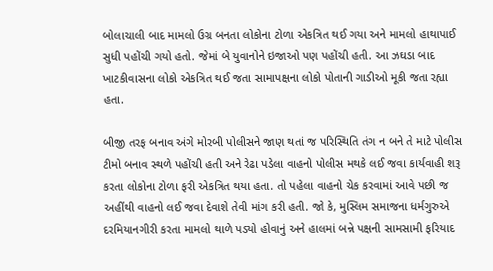બોલાચાલી બાદ મામલો ઉગ્ર બનતા લોકોના ટોળા એકત્રિત થઈ ગયા અને મામલો હાથાપાઈ સુધી પહોંચી ગયો હતો. જેમાં બે યુવાનોને ઇજાઓ પણ પહોંચી હતી. આ ઝઘડા બાદ ખાટકીવાસના લોકો એકત્રિત થઈ જતા સામાપક્ષના લોકો પોતાની ગાડીઓ મૂકી જતા રહ્યા હતા.

બીજી તરફ બનાવ અંગે મોરબી પોલીસને જાણ થતાં જ પરિસ્થિતિ તંગ ન બને તે માટે પોલીસ ટીમો બનાવ સ્થળે પહોંચી હતી અને રેઢા પડેલા વાહનો પોલીસ મથકે લઈ જવા કાર્યવાહી શરૂ કરતા લોકોના ટોળા ફરી એકત્રિત થયા હતા. તો પહેલા વાહનો ચેક કરવામાં આવે પછી જ અહીંથી વાહનો લઈ જવા દેવાશે તેવી માંગ કરી હતી. જો કે, મુસ્લિમ સમાજના ધર્મગુરુએ દરમિયાનગીરી કરતા મામલો થાળે પડ્યો હોવાનું અને હાલમાં બન્ને પક્ષની સામસામી ફરિયાદ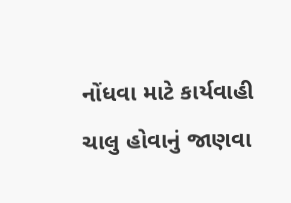નોંધવા માટે કાર્યવાહી ચાલુ હોવાનું જાણવા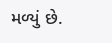મળ્યું છે.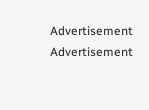Advertisement
Advertisement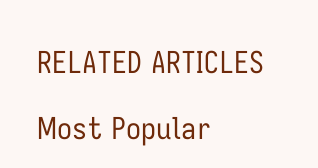RELATED ARTICLES

Most Popular